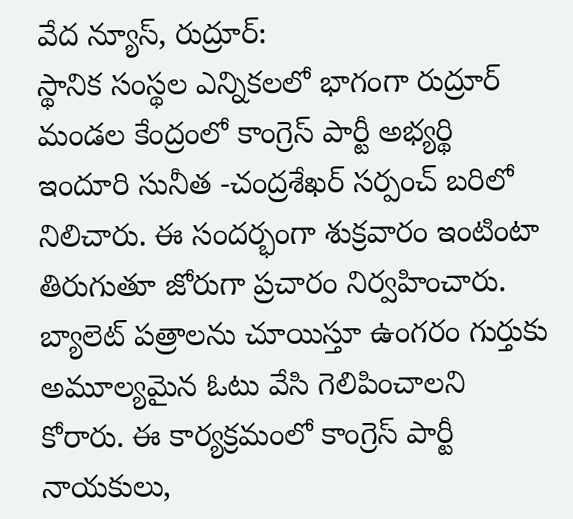వేద న్యూస్, రుద్రూర్:
స్థానిక సంస్థల ఎన్నికలలో భాగంగా రుద్రూర్ మండల కేంద్రంలో కాంగ్రెస్ పార్టీ అభ్యర్థి ఇందూరి సునీత -చంద్రశేఖర్ సర్పంచ్ బరిలో నిలిచారు. ఈ సందర్భంగా శుక్రవారం ఇంటింటా తిరుగుతూ జోరుగా ప్రచారం నిర్వహించారు. బ్యాలెట్ పత్రాలను చూయిస్తూ ఉంగరం గుర్తుకు అమూల్యమైన ఓటు వేసి గెలిపించాలని కోరారు. ఈ కార్యక్రమంలో కాంగ్రెస్ పార్టీ నాయకులు,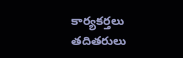కార్యకర్తలు తదితరులు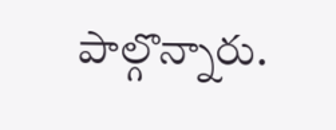పాల్గొన్నారు.